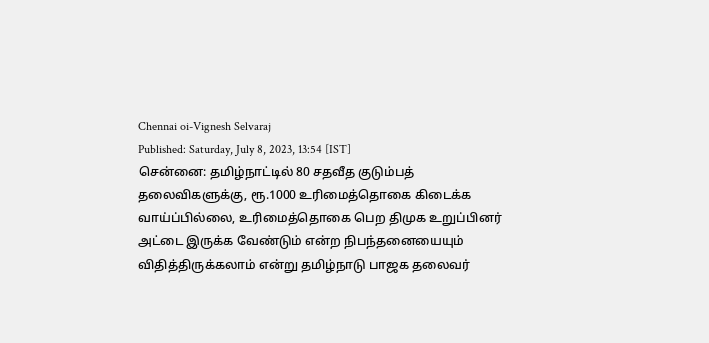Chennai oi-Vignesh Selvaraj
Published: Saturday, July 8, 2023, 13:54 [IST]
சென்னை: தமிழ்நாட்டில் 80 சதவீத குடும்பத் தலைவிகளுக்கு, ரூ.1000 உரிமைத்தொகை கிடைக்க வாய்ப்பில்லை, உரிமைத்தொகை பெற திமுக உறுப்பினர் அட்டை இருக்க வேண்டும் என்ற நிபந்தனையையும் விதித்திருக்கலாம் என்று தமிழ்நாடு பாஜக தலைவர்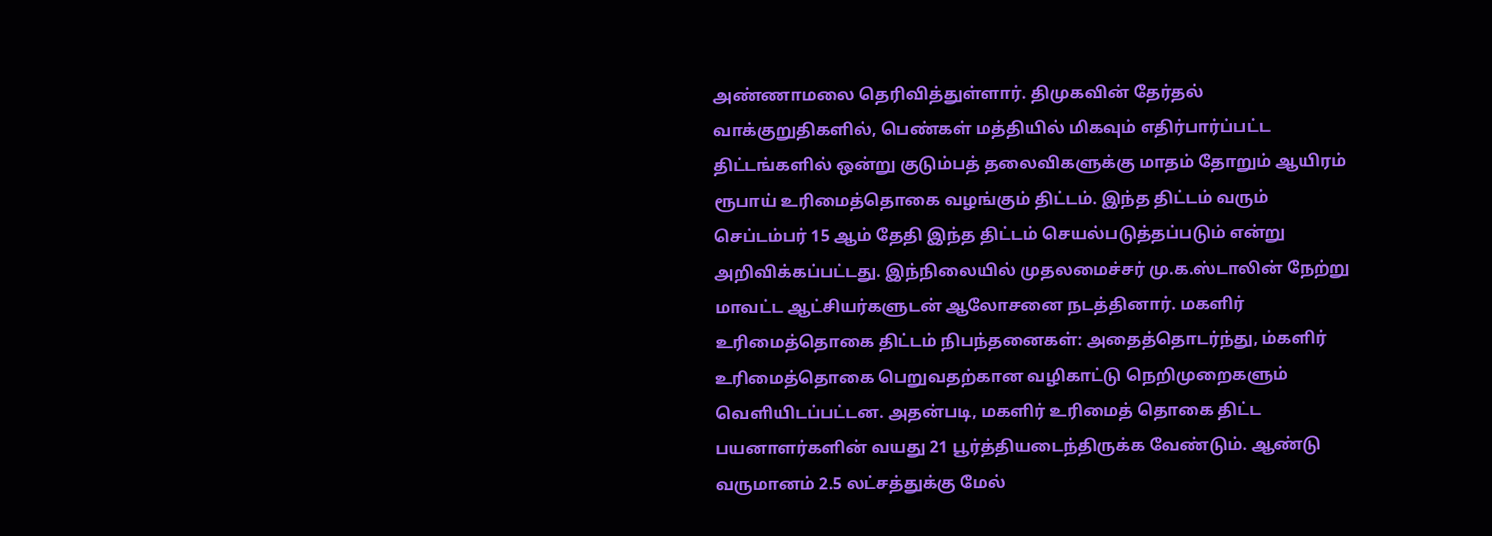அண்ணாமலை தெரிவித்துள்ளார். திமுகவின் தேர்தல் வாக்குறுதிகளில், பெண்கள் மத்தியில் மிகவும் எதிர்பார்ப்பட்ட திட்டங்களில் ஒன்று குடும்பத் தலைவிகளுக்கு மாதம் தோறும் ஆயிரம் ரூபாய் உரிமைத்தொகை வழங்கும் திட்டம். இந்த திட்டம் வரும் செப்டம்பர் 15 ஆம் தேதி இந்த திட்டம் செயல்படுத்தப்படும் என்று அறிவிக்கப்பட்டது. இந்நிலையில் முதலமைச்சர் மு.க.ஸ்டாலின் நேற்று மாவட்ட ஆட்சியர்களுடன் ஆலோசனை நடத்தினார். மகளிர் உரிமைத்தொகை திட்டம் நிபந்தனைகள்: அதைத்தொடர்ந்து, ம்களிர் உரிமைத்தொகை பெறுவதற்கான வழிகாட்டு நெறிமுறைகளும் வெளியிடப்பட்டன. அதன்படி, மகளிர் உரிமைத் தொகை திட்ட பயனாளர்களின் வயது 21 பூர்த்தியடைந்திருக்க வேண்டும். ஆண்டு வருமானம் 2.5 லட்சத்துக்கு மேல்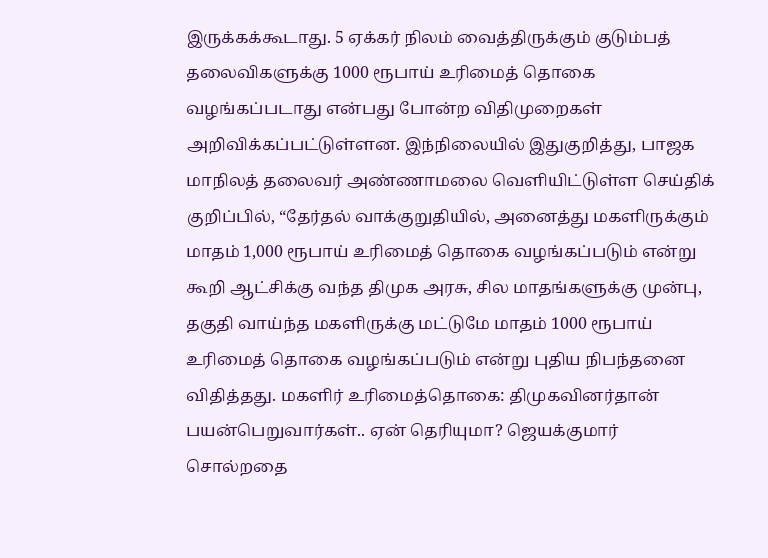இருக்கக்கூடாது. 5 ஏக்கர் நிலம் வைத்திருக்கும் குடும்பத் தலைவிகளுக்கு 1000 ரூபாய் உரிமைத் தொகை வழங்கப்படாது என்பது போன்ற விதிமுறைகள் அறிவிக்கப்பட்டுள்ளன. இந்நிலையில் இதுகுறித்து, பாஜக மாநிலத் தலைவர் அண்ணாமலை வெளியிட்டுள்ள செய்திக் குறிப்பில், “தேர்தல் வாக்குறுதியில், அனைத்து மகளிருக்கும் மாதம் 1,000 ரூபாய் உரிமைத் தொகை வழங்கப்படும் என்று கூறி ஆட்சிக்கு வந்த திமுக அரசு, சில மாதங்களுக்கு முன்பு, தகுதி வாய்ந்த மகளிருக்கு மட்டுமே மாதம் 1000 ரூபாய் உரிமைத் தொகை வழங்கப்படும் என்று புதிய நிபந்தனை விதித்தது. மகளிர் உரிமைத்தொகை: திமுகவினர்தான் பயன்பெறுவார்கள்.. ஏன் தெரியுமா? ஜெயக்குமார் சொல்றதை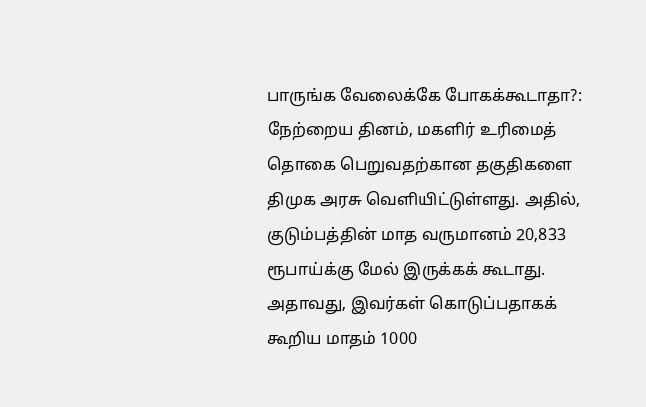பாருங்க வேலைக்கே போகக்கூடாதா?: நேற்றைய தினம், மகளிர் உரிமைத் தொகை பெறுவதற்கான தகுதிகளை திமுக அரசு வெளியிட்டுள்ளது. அதில், குடும்பத்தின் மாத வருமானம் 20,833 ரூபாய்க்கு மேல் இருக்கக் கூடாது. அதாவது, இவர்கள் கொடுப்பதாகக் கூறிய மாதம் 1000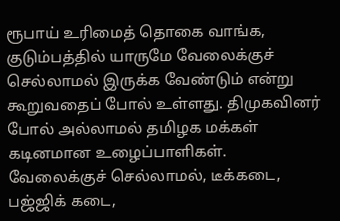ரூபாய் உரிமைத் தொகை வாங்க, குடும்பத்தில் யாருமே வேலைக்குச் செல்லாமல் இருக்க வேண்டும் என்று கூறுவதைப் போல் உள்ளது. திமுகவினர் போல் அல்லாமல் தமிழக மக்கள் கடினமான உழைப்பாளிகள். வேலைக்குச் செல்லாமல், டீக்கடை, பஜ்ஜிக் கடை,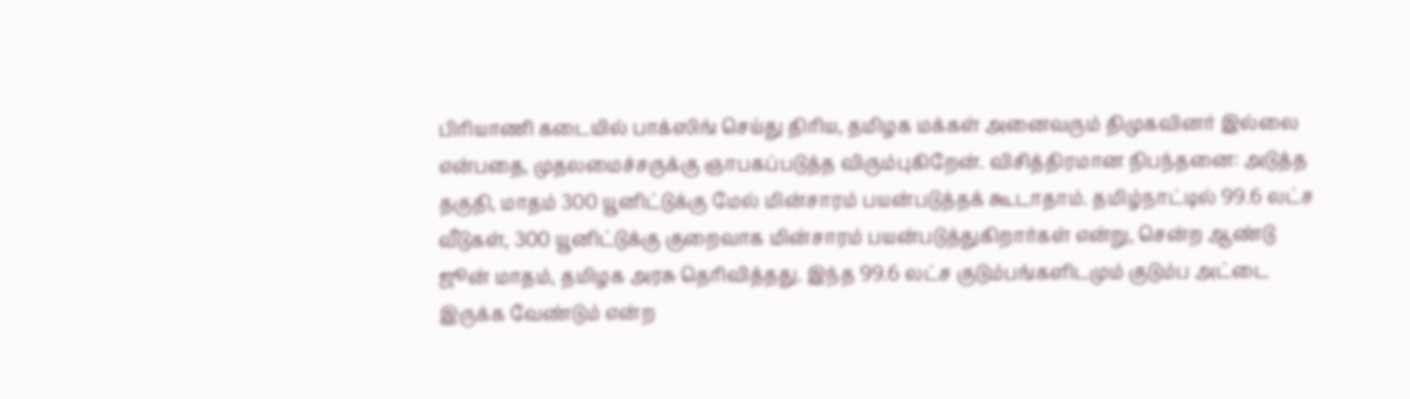பிரியாணி கடையில் பாக்ஸிங் செய்து திரிய, தமிழக மக்கள் அனைவரும் திமுகவினர் இல்லை என்பதை, முதலமைச்சருக்கு ஞாபகப்படுத்த விரும்புகிறேன். விசித்திரமான நிபந்தனை: அடுத்த தகுதி, மாதம் 300 யூனிட்டுக்கு மேல் மின்சாரம் பயன்படுத்தக் கூடாதாம். தமிழ்நாட்டில் 99.6 லட்ச வீடுகள், 300 யூனிட்டுக்கு குறைவாக மின்சாரம் பயன்படுத்துகிறார்கள் என்று, சென்ற ஆண்டு ஜூன் மாதம், தமிழக அரசு தெரிவித்தது. இந்த 99.6 லட்ச குடும்பங்களிடமும் குடும்ப அட்டை இருக்க வேண்டும் என்ற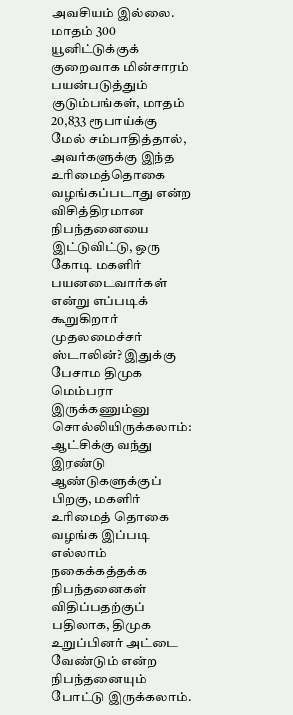அவசியம் இல்லை. மாதம் 300 யூனிட்டுக்குக் குறைவாக மின்சாரம் பயன்படுத்தும் குடும்பங்கள், மாதம் 20,833 ரூபாய்க்கு மேல் சம்பாதித்தால், அவர்களுக்கு இந்த உரிமைத்தொகை வழங்கப்படாது என்ற விசித்திரமான நிபந்தனையை இட்டுவிட்டு, ஒரு கோடி மகளிர் பயனடைவார்கள் என்று எப்படிக் கூறுகிறார் முதலமைச்சர் ஸ்டாலின்? இதுக்கு பேசாம திமுக மெம்பரா இருக்கணும்னு சொல்லியிருக்கலாம்: ஆட்சிக்கு வந்து இரண்டு ஆண்டுகளுக்குப் பிறகு, மகளிர் உரிமைத் தொகை வழங்க இப்படி எல்லாம் நகைக்கத்தக்க நிபந்தனைகள் விதிப்பதற்குப் பதிலாக, திமுக உறுப்பினர் அட்டை வேண்டும் என்ற நிபந்தனையும் போட்டு இருக்கலாம்.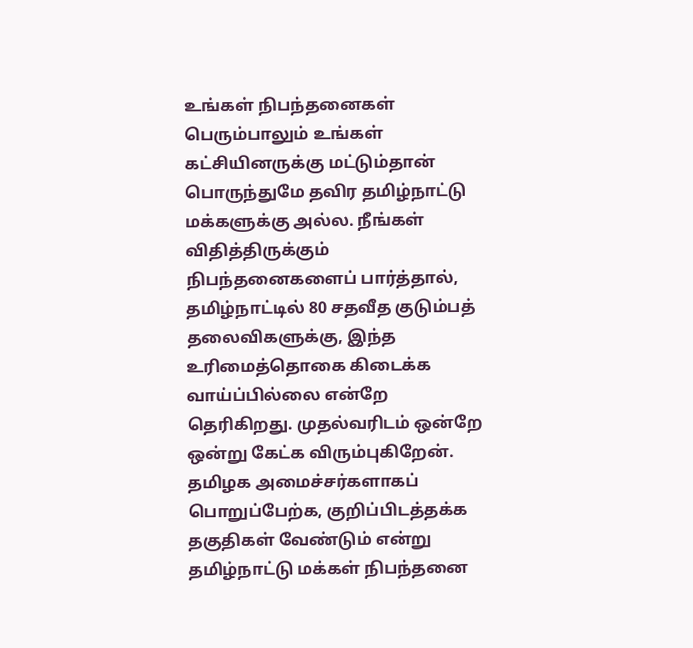உங்கள் நிபந்தனைகள் பெரும்பாலும் உங்கள் கட்சியினருக்கு மட்டும்தான் பொருந்துமே தவிர தமிழ்நாட்டு மக்களுக்கு அல்ல. நீங்கள் விதித்திருக்கும் நிபந்தனைகளைப் பார்த்தால், தமிழ்நாட்டில் 80 சதவீத குடும்பத் தலைவிகளுக்கு, இந்த உரிமைத்தொகை கிடைக்க வாய்ப்பில்லை என்றே தெரிகிறது. முதல்வரிடம் ஒன்றே ஒன்று கேட்க விரும்புகிறேன். தமிழக அமைச்சர்களாகப் பொறுப்பேற்க, குறிப்பிடத்தக்க தகுதிகள் வேண்டும் என்று தமிழ்நாட்டு மக்கள் நிபந்தனை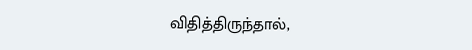விதித்திருந்தால்,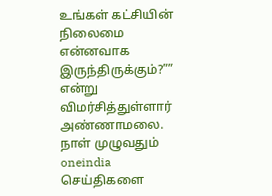உங்கள் கட்சியின் நிலைமை என்னவாக இருந்திருக்கும்?”” என்று விமர்சித்துள்ளார் அண்ணாமலை.
நாள் முழுவதும் oneindia செய்திகளை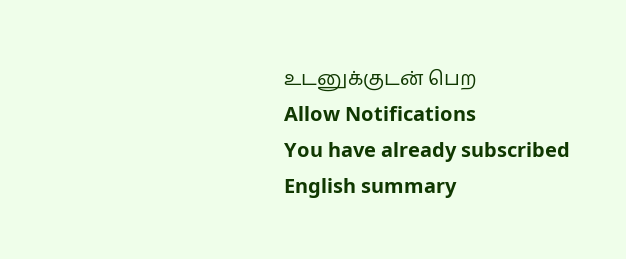உடனுக்குடன் பெற
Allow Notifications
You have already subscribed English summary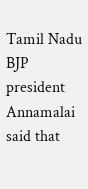Tamil Nadu BJP president Annamalai said that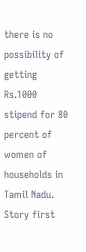there is no possibility of getting Rs.1000 stipend for 80 percent of women of households in Tamil Nadu.
Story first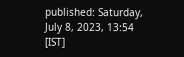published: Saturday, July 8, 2023, 13:54 [IST]